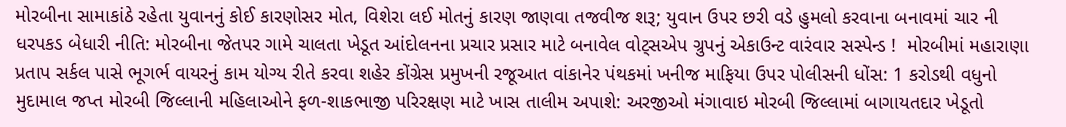મોરબીના સામાકાંઠે રહેતા યુવાનનું કોઈ કારણોસર મોત, વિશેરા લઈ મોતનું કારણ જાણવા તજવીજ શરૂ; યુવાન ઉપર છરી વડે હુમલો કરવાના બનાવમાં ચાર ની ધરપકડ બેધારી નીતિ: મોરબીના જેતપર ગામે ચાલતા ખેડૂત આંદોલનના પ્રચાર પ્રસાર માટે બનાવેલ વોટ્સએપ ગ્રુપનું એકાઉન્ટ વારંવાર સસ્પેન્ડ !  મોરબીમાં મહારાણા પ્રતાપ સર્કલ પાસે ભૂગર્ભ વાયરનું કામ યોગ્ય રીતે કરવા શહેર કોંગ્રેસ પ્રમુખની રજૂઆત વાંકાનેર પંથકમાં ખનીજ માફિયા ઉપર પોલીસની ધોંસ: 1 કરોડથી વધુનો મુદામાલ જપ્ત મોરબી જિલ્લાની મહિલાઓને ફળ-શાકભાજી પરિરક્ષણ માટે ખાસ તાલીમ અપાશે: અરજીઓ મંગાવાઇ મોરબી જિલ્લામાં બાગાયતદાર ખેડૂતો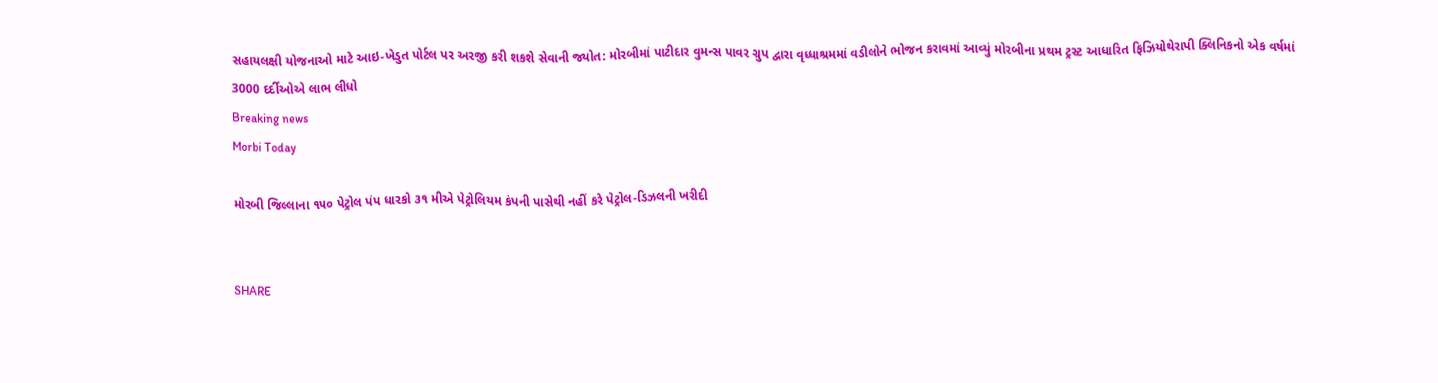સહાયલક્ષી યોજનાઓ માટે આઇ-ખેડુત પોર્ટલ પર અરજી કરી શકશે સેવાની જ્યોત: મોરબીમાં પાટીદાર વુમન્સ પાવર ગ્રુપ દ્વારા વૃધ્ધાશ્રમમાં વડીલોને ભોજન કરાવમાં આવ્યું મોરબીના પ્રથમ ટ્રસ્ટ આધારિત ફિઝિયોથેરાપી ક્લિનિકનો એક વર્ષમાં 3000 દર્દીઓએ લાભ લીધો
Breaking news
Morbi Today

મોરબી જિલ્લાના ૧૫૦ પેટ્રોલ પંપ ધારકો ૩૧ મીએ પેટ્રોલિયમ કંપની પાસેથી નહીં કરે પેટ્રોલ-ડિઝલની ખરીદી


SHARE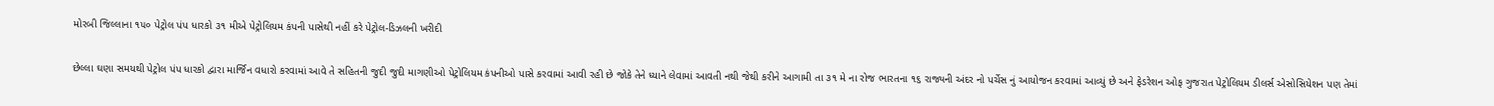મોરબી જિલ્લાના ૧૫૦ પેટ્રોલ પંપ ધારકો ૩૧ મીએ પેટ્રોલિયમ કંપની પાસેથી નહીં કરે પેટ્રોલ-ડિઝલની ખરીદી

છેલ્લા ઘણા સમયથી પેટ્રોલ પંપ ધારકો દ્વારા માર્જિન વધારો કરવામાં આવે તે સહિતની જુદી જુદી માગણીઓ પેટ્રોલિયમ કંપનીઓ પાસે કરવામાં આવી રહી છે જોકે તેને ધ્યાને લેવામાં આવતી નથી જેથી કરીને આગામી તા ૩૧ મે ના રોજ ભારતના ૧૬ રાજ્યની અંદર નો પર્ચેસ નું આયોજન કરવામાં આવ્યું છે અને ફેડરેશન ઓફ ગુજરાત પેટ્રોલિયમ ડીલર્સ એસોસિયેશન પણ તેમાં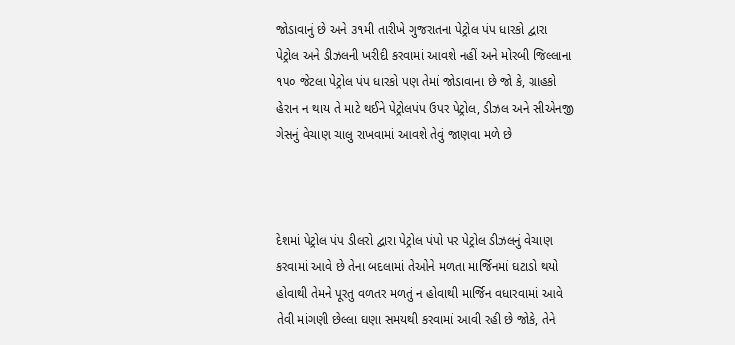જોડાવાનું છે અને ૩૧મી તારીખે ગુજરાતના પેટ્રોલ પંપ ધારકો દ્વારા પેટ્રોલ અને ડીઝલની ખરીદી કરવામાં આવશે નહીં અને મોરબી જિલ્લાના ૧૫૦ જેટલા પેટ્રોલ પંપ ધારકો પણ તેમાં જોડાવાના છે જો કે, ગ્રાહકો હેરાન ન થાય તે માટે થઈને પેટ્રોલપંપ ઉપર પેટ્રોલ, ડીઝલ અને સીએનજી ગેસનું વેચાણ ચાલુ રાખવામાં આવશે તેવું જાણવા મળે છે



દેશમાં પેટ્રોલ પંપ ડીલરો દ્વારા પેટ્રોલ પંપો પર પેટ્રોલ ડીઝલનું વેચાણ કરવામાં આવે છે તેના બદલામાં તેઓને મળતા માર્જિનમાં ઘટાડો થયો હોવાથી તેમને પૂરતુ વળતર મળતું ન હોવાથી માર્જિન વધારવામાં આવે તેવી માંગણી છેલ્લા ઘણા સમયથી કરવામાં આવી રહી છે જોકે, તેને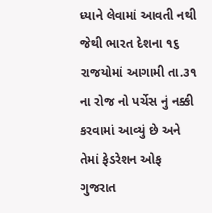ધ્યાને લેવામાં આવતી નથી જેથી ભારત દેશના ૧૬ રાજયોમાં આગામી તા.૩૧ ના રોજ નો પર્ચેસ નું નક્કી કરવામાં આવ્યું છે અને તેમાં ફેડરેશન ઓફ ગુજરાત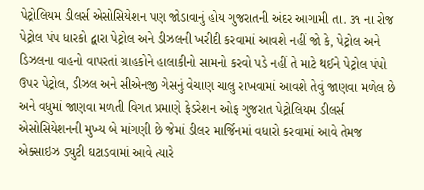પેટ્રોલિયમ ડીલર્સ એસોસિયેશન પણ જોડાવાનું હોય ગુજરાતની અંદર આગામી તા. ૩૧ ના રોજ પેટ્રોલ પંપ ધારકો દ્વારા પેટ્રોલ અને ડીઝલની ખરીદી કરવામાં આવશે નહીં જો કે, પેટ્રોલ અને ડિઝલના વાહનો વાપરતાં ગ્રાહકોને હાલાકીનો સામનો કરવો પડે નહીં તે માટે થઈને પેટ્રોલ પંપો ઉપર પેટ્રોલ, ડીઝલ અને સીએનજી ગેસનું વેચાણ ચાલુ રાખવામાં આવશે તેવું જાણવા મળેલ છે અને વધુમાં જાણવા મળતી વિગત પ્રમાણે ફેડરેશન ઓફ ગુજરાત પેટ્રોલિયમ ડીલર્સ એસોસિયેશનની મુખ્ય બે માંગણી છે જેમાં ડીલર માર્જિનમાં વધારો કરવામાં આવે તેમજ એક્સાઇઝ ડ્યુટી ઘટાડવામાં આવે ત્યારે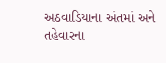અઠવાડિયાના અંતમાં અને તહેવારના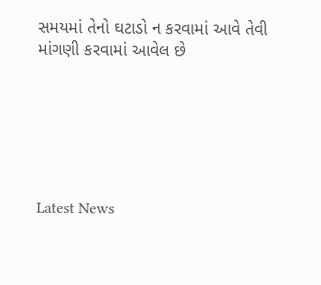સમયમાં તેનો ઘટાડો ન કરવામાં આવે તેવી માંગણી કરવામાં આવેલ છે






Latest News